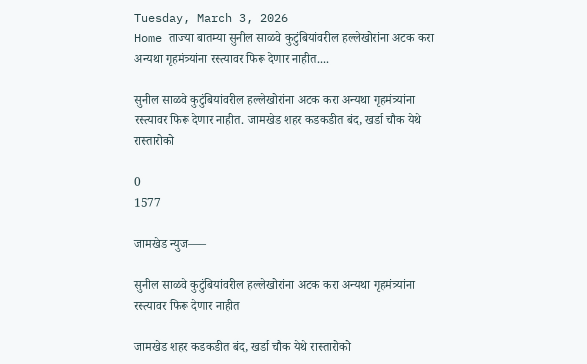Tuesday, March 3, 2026
Home ताज्या बातम्या सुनील साळवे कुटुंबियांवरील हल्लेखोरांना अटक करा अन्यथा गृहमंत्र्यांना रस्त्यावर फिरू देणार नाहीत....

सुनील साळवे कुटुंबियांवरील हल्लेखोरांना अटक करा अन्यथा गृहमंत्र्यांना रस्त्यावर फिरू देणार नाहीत. जामखेड शहर कडकडीत बंद, खर्डा चौक येथे रास्तारोको

0
1577

जामखेड न्युज—–

सुनील साळवे कुटुंबियांवरील हल्लेखोरांना अटक करा अन्यथा गृहमंत्र्यांना रस्त्यावर फिरू देणार नाहीत

जामखेड शहर कडकडीत बंद, खर्डा चौक येथे रास्तारोको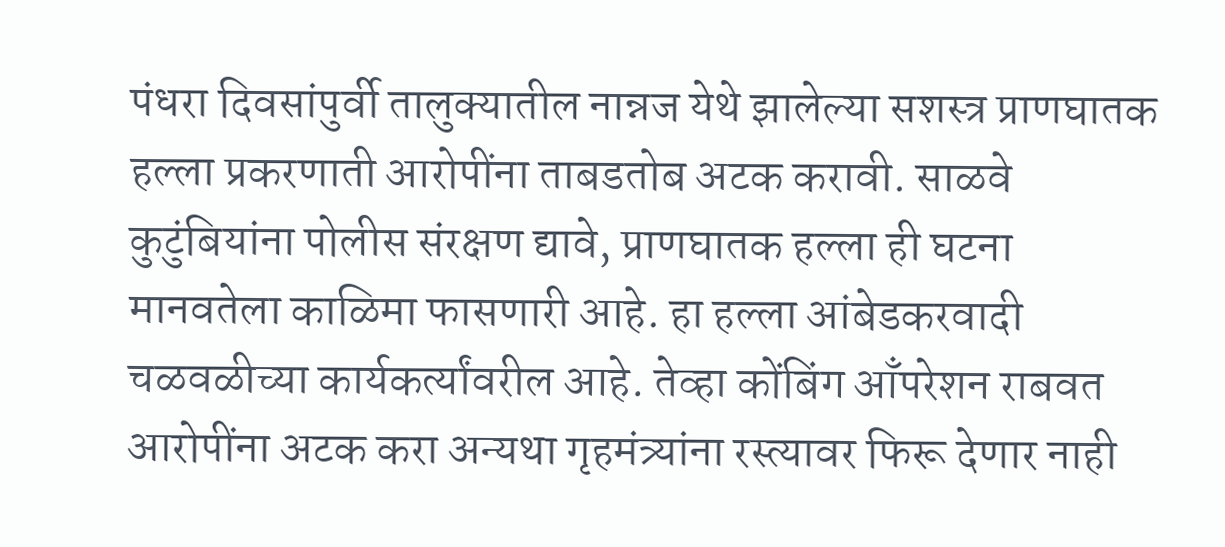पंधरा दिवसांपुर्वी तालुक्यातील नान्नज येथे झालेल्या सशस्त्र प्राणघातक हल्ला प्रकरणाती आरोपींना ताबडतोब अटक करावी. साळवे कुटुंबियांना पोलीस संरक्षण द्यावे, प्राणघातक हल्ला ही घटना मानवतेला काळिमा फासणारी आहे. हा हल्ला आंबेडकरवादी चळवळीच्या कार्यकर्त्यांवरील आहे. तेव्हा कोंबिंग आँपरेशन राबवत आरोपींना अटक करा अन्यथा गृहमंत्र्यांना रस्त्यावर फिरू देणार नाही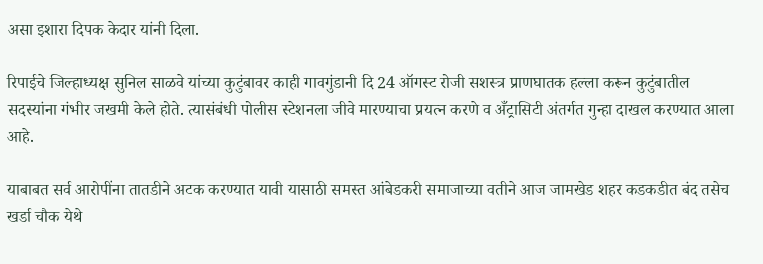असा इशारा दिपक केदार यांनी दिला.

रिपाईचे जिल्हाध्यक्ष सुनिल साळवे यांच्या कुटुंबावर काही गावगुंडानी दि 24 ऑगस्ट रोजी सशस्त्र प्राणघातक हल्ला करून कुटुंबातील सदस्यांना गंभीर जखमी केले होते. त्यासंबंधी पोलीस स्टेशनला जीवे मारण्याचा प्रयत्न करणे व अँट्रासिटी अंतर्गत गुन्हा दाखल करण्यात आला आहे.

याबाबत सर्व आरोपींना तातडीने अटक करण्यात यावी यासाठी समस्त आंबेडकरी समाजाच्या वतीने आज जामखेड शहर कडकडीत बंद तसेच खर्डा चौक येथे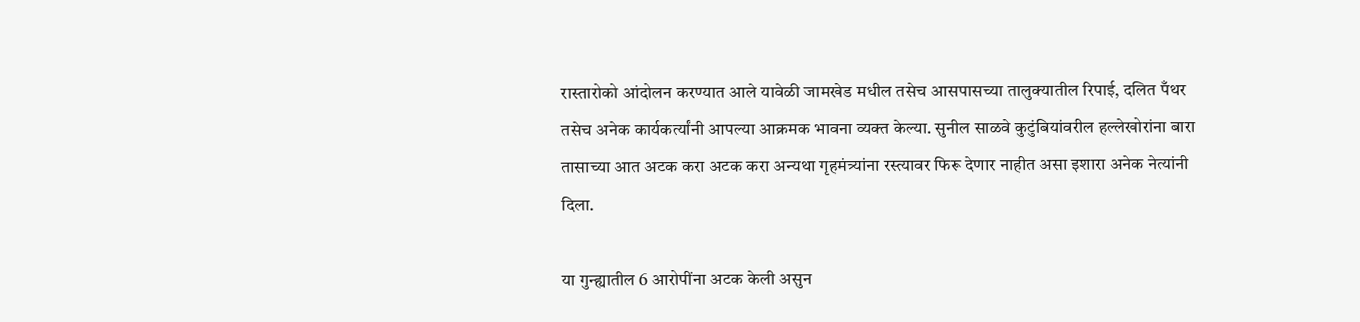रास्तारोको आंदोलन करण्यात आले यावेळी जामखेड मधील तसेच आसपासच्या तालुक्यातील रिपाई, दलित पँथर तसेच अनेक कार्यकर्त्यांनी आपल्या आक्रमक भावना व्यक्त केल्या. सुनील साळवे कुटुंबियांवरील हल्लेखोरांना बारा तासाच्या आत अटक करा अटक करा अन्यथा गृहमंत्र्यांना रस्त्यावर फिरू देणार नाहीत असा इशारा अनेक नेत्यांनी दिला.

या गुन्ह्यातील 6 आरोपींना अटक केली असुन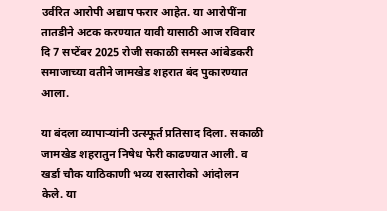उर्वरित आरोपी अद्याप फरार आहेत. या आरोपींना तातडीने अटक करण्यात यावी यासाठी आज रविवार दि 7 सप्टेंबर 2025 रोजी सकाळी समस्त आंबेडकरी समाजाच्या वतीने जामखेड शहरात बंद पुकारण्यात आला.

या बंदला व्यापार्‍यांनी उत्स्फूर्त प्रतिसाद दिला. सकाळी जामखेड शहरातुन निषेध फेरी काढण्यात आली. व खर्डा चौक याठिकाणी भव्य रास्तारोको आंदोलन केले. या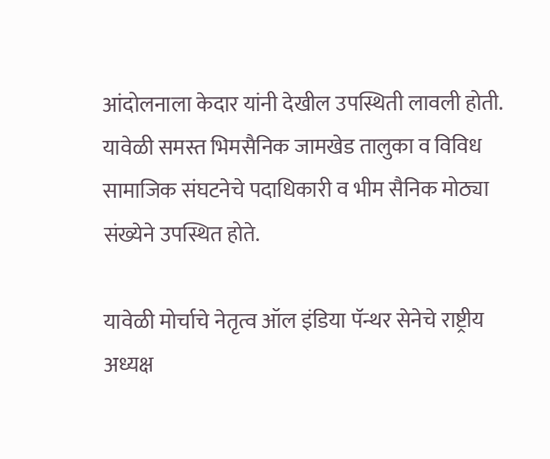आंदोलनाला केदार यांनी देखील उपस्थिती लावली होती. यावेळी समस्त भिमसैनिक जामखेड तालुका व विविध सामाजिक संघटनेचे पदाधिकारी व भीम सैनिक मोठ्या संख्येने उपस्थित होते.

यावेळी मोर्चाचे नेतृत्व ऑल इंडिया पॅन्थर सेनेचे राष्ट्रीय अध्यक्ष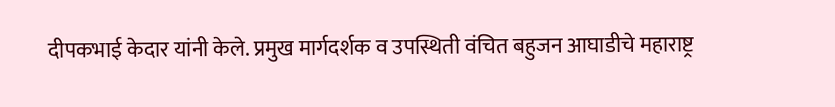दीपकभाई केदार यांनी केले. प्रमुख मार्गदर्शक व उपस्थिती वंचित बहुजन आघाडीचे महाराष्ट्र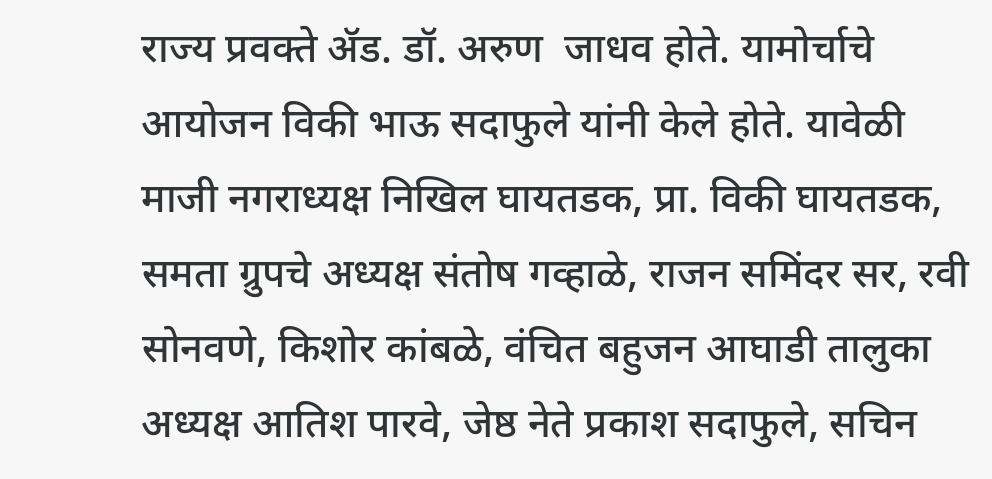राज्य प्रवक्ते ॲड. डॉ. अरुण  जाधव होते. यामोर्चाचे आयोजन विकी भाऊ सदाफुले यांनी केले होते. यावेळी माजी नगराध्यक्ष निखिल घायतडक, प्रा. विकी घायतडक, समता ग्रुपचे अध्यक्ष संतोष गव्हाळे, राजन समिंदर सर, रवी सोनवणे, किशोर कांबळे, वंचित बहुजन आघाडी तालुका अध्यक्ष आतिश पारवे, जेष्ठ नेते प्रकाश सदाफुले, सचिन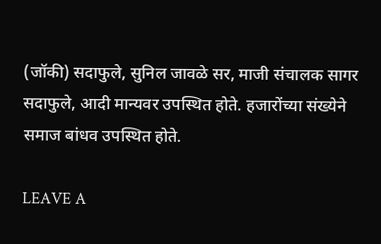(जॉकी) सदाफुले, सुनिल जावळे सर, माजी संचालक सागर सदाफुले, आदी मान्यवर उपस्थित होते. हजारोंच्या संख्येने समाज बांधव उपस्थित होते.

LEAVE A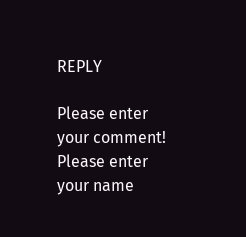REPLY

Please enter your comment!
Please enter your name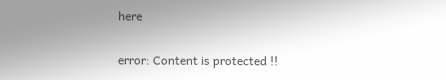here

error: Content is protected !!